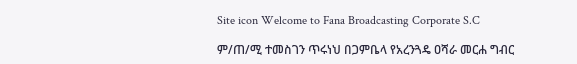Site icon Welcome to Fana Broadcasting Corporate S.C

ም/ጠ/ሚ ተመስገን ጥሩነህ በጋምቤላ የአረንጓዴ ዐሻራ መርሐ ግብር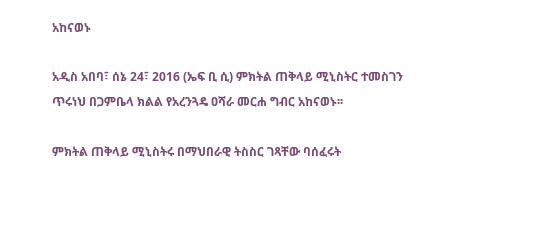አከናወኑ

አዲስ አበባ፣ ሰኔ 24፣ 2016 (ኤፍ ቢ ሲ) ምክትል ጠቅላይ ሚኒስትር ተመስገን ጥሩነህ በጋምቤላ ክልል የአረንጓዴ ዐሻራ መርሐ ግብር አከናወኑ፡፡

ምክትል ጠቅላይ ሚኒስትሩ በማህበራዊ ትስስር ገጻቸው ባሰፈሩት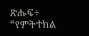ጽሑፍ÷ “የምትተክል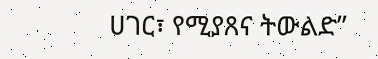ሀገር፣ የሚያጸና ትውልድ”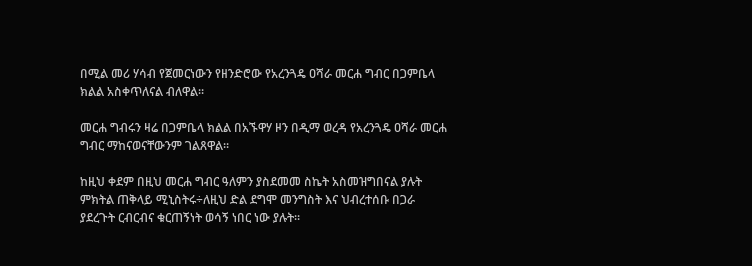በሚል መሪ ሃሳብ የጀመርነውን የዘንድሮው የአረንጓዴ ዐሻራ መርሐ ግብር በጋምቤላ ክልል አስቀጥለናል ብለዋል፡፡

መርሐ ግብሩን ዛሬ በጋምቤላ ክልል በአኙዋሃ ዞን በዲማ ወረዳ የአረንጓዴ ዐሻራ መርሐ ግብር ማከናወናቸውንም ገልጸዋል፡፡

ከዚህ ቀደም በዚህ መርሐ ግብር ዓለምን ያስደመመ ስኬት አስመዝግበናል ያሉት ምክትል ጠቅላይ ሚኒስትሩ÷ለዚህ ድል ደግሞ መንግስት እና ህብረተሰቡ በጋራ ያደረጉት ርብርብና ቁርጠኝነት ወሳኝ ነበር ነው ያሉት፡፡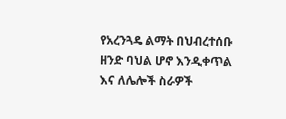የአረንጓዴ ልማት በህብረተሰቡ ዘንድ ባህል ሆኖ እንዲቀጥል እና ለሌሎች ስራዎች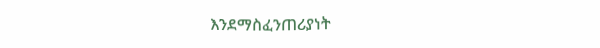እንደማስፈንጠሪያነት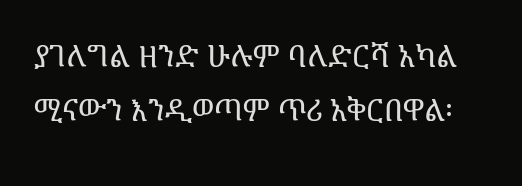ያገለግል ዘንድ ሁሉም ባለድርሻ አካል ሚናውን እንዲወጣም ጥሪ አቅርበዋል፡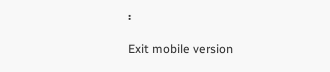፡

Exit mobile version